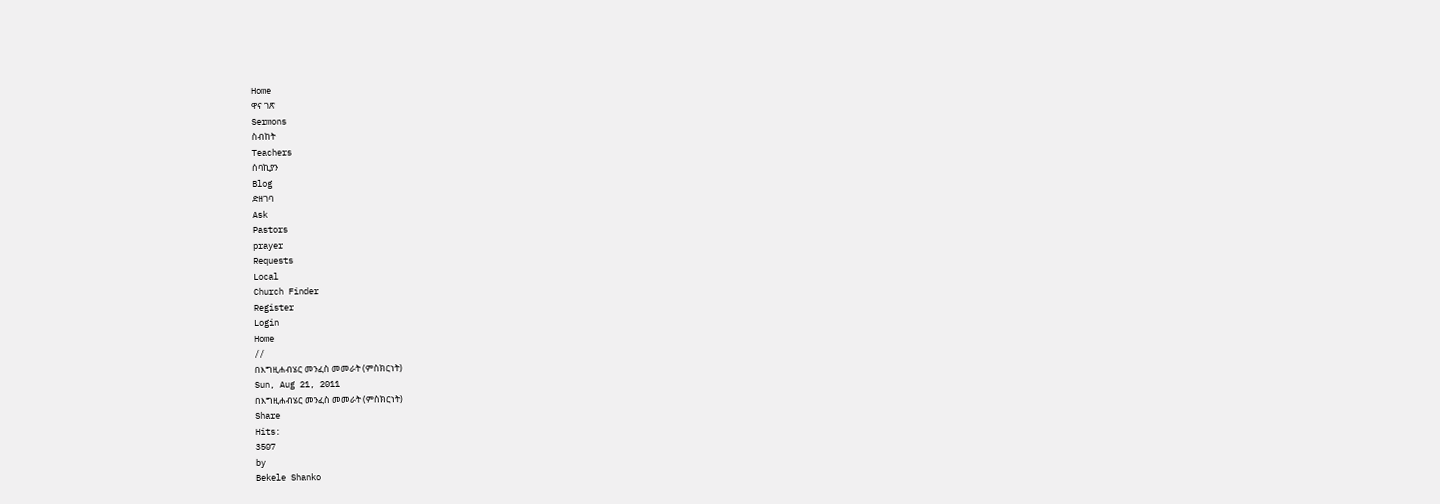Home
ዋና ገጽ
Sermons
ስብከት
Teachers
ሰባኪያን
Blog
ድዘገባ
Ask
Pastors
prayer
Requests
Local
Church Finder
Register
Login
Home
//
በእግዚሐብሄር መንፈስ መመራት (ምስክርነት)
Sun, Aug 21, 2011
በእግዚሐብሄር መንፈስ መመራት (ምስክርነት)
Share
Hits:
3507
by
Bekele Shanko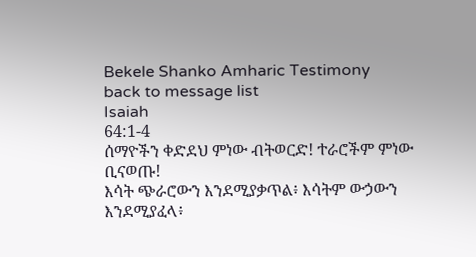Bekele Shanko Amharic Testimony
back to message list
Isaiah
64:1-4
ሰማዮችን ቀድደህ ምነው ብትወርድ! ተራሮችም ምነው ቢናወጡ!
እሳት ጭራሮውን እንደሚያቃጥል፥ እሳትም ውኃውን እንደሚያፈላ፥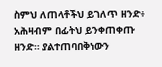ስምህ ለጠላቶችህ ይገለጥ ዘንድ፥ አሕዛብም በፊትህ ይንቀጠቀጡ ዘንድ። ያልተጠባበቅነውን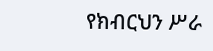የክብርህን ሥራ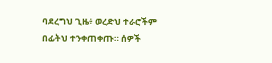ባደረግህ ጊዜ፥ ወረድህ ተራሮችም በፊትህ ተንቀጠቀጡ። ሰዎች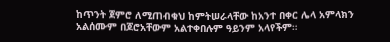ከጥንት ጀምሮ ለሚጠብቁህ ከምትሠራላቸው ከአንተ በቀር ሌላ አምላክን አልሰሙም በጆሮአቸውም አልተቀበሉም ዓይንም አላየችም።